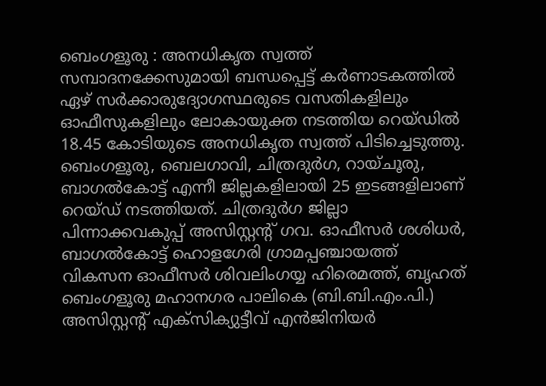ബെംഗളൂരു : അനധികൃത സ്വത്ത് സമ്പാദനക്കേസുമായി ബന്ധപ്പെട്ട് കർണാടകത്തിൽ ഏഴ് സർക്കാരുദ്യോഗസ്ഥരുടെ വസതികളിലും ഓഫീസുകളിലും ലോകായുക്ത നടത്തിയ റെയ്ഡിൽ 18.45 കോടിയുടെ അനധികൃത സ്വത്ത് പിടിച്ചെടുത്തു.
ബെംഗളൂരു, ബെലഗാവി, ചിത്രദുർഗ, റായ്ചൂരു, ബാഗൽകോട്ട് എന്നീ ജില്ലകളിലായി 25 ഇടങ്ങളിലാണ് റെയ്ഡ് നടത്തിയത്. ചിത്രദുർഗ ജില്ലാ പിന്നാക്കവകുപ്പ് അസിസ്റ്റന്റ് ഗവ. ഓഫീസർ ശശിധർ,
ബാഗൽകോട്ട് ഹൊളഗേരി ഗ്രാമപ്പഞ്ചായത്ത് വികസന ഓഫീസർ ശിവലിംഗയ്യ ഹിരെമത്ത്, ബൃഹത് ബെംഗളൂരു മഹാനഗര പാലികെ (ബി.ബി.എം.പി.) അസിസ്റ്റന്റ് എക്സിക്യുട്ടീവ് എൻജിനിയർ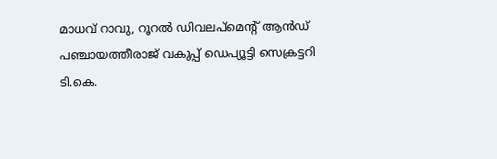മാധവ് റാവു, റൂറൽ ഡിവലപ്മെന്റ് ആൻഡ് പഞ്ചായത്തീരാജ് വകുപ്പ് ഡെപ്യൂട്ടി സെക്രട്ടറി ടി.കെ.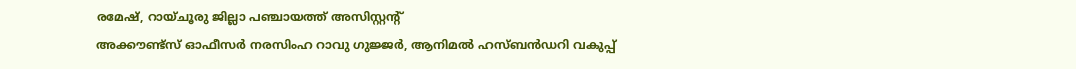രമേഷ്, റായ്ചൂരു ജില്ലാ പഞ്ചായത്ത് അസിസ്റ്റന്റ്
അക്കൗണ്ട്സ് ഓഫീസർ നരസിംഹ റാവു ഗുജ്ജർ, ആനിമൽ ഹസ്ബൻഡറി വകുപ്പ്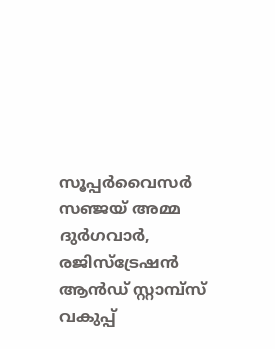സൂപ്പർവൈസർ സഞ്ജയ് അമ്മ ദുർഗവാർ, രജിസ്ട്രേഷൻ ആൻഡ് സ്റ്റാമ്പ്സ് വകുപ്പ്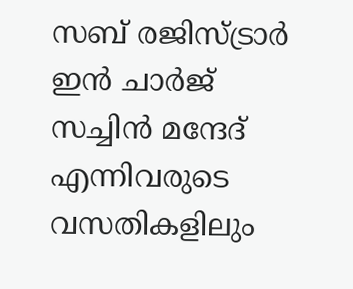സബ് രജിസ്ട്രാർ ഇൻ ചാർജ് സച്ചിൻ മന്ദേദ് എന്നിവരുടെ വസതികളിലും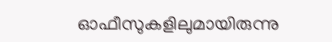ഓഫീസുകളിലുമായിരുന്നു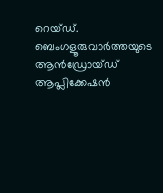റെയ്ഡ്.
ബെംഗളൂരുവാർത്തയുടെ ആൻഡ്രോയ്ഡ് ആപ്ലിക്കേഷൻ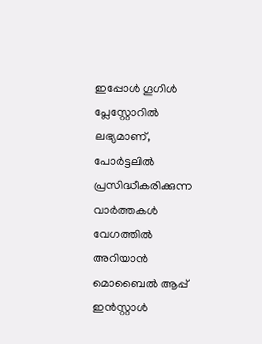ഇപ്പോൾ ഗൂഗിൾ പ്ലേസ്റ്റോറിൽ ലഭ്യമാണ്, പോർട്ടലിൽ പ്രസിദ്ധീകരിക്കുന്ന വാർത്തകൾ വേഗത്തിൽ അറിയാൻ മൊബൈൽ ആപ്പ് ഇൻസ്റ്റാൾ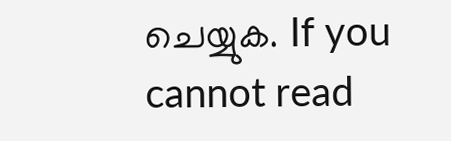ചെയ്യുക. If you cannot read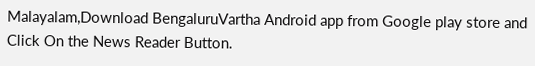Malayalam,Download BengaluruVartha Android app from Google play store and Click On the News Reader Button.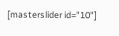[masterslider id="10"]